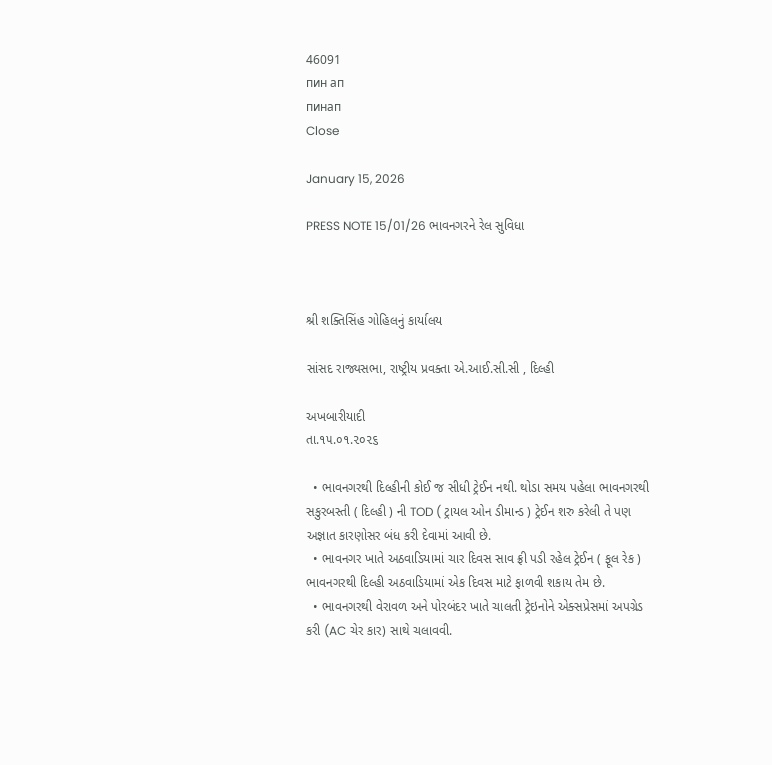46091
пин ап
пинап
Close

January 15, 2026

PRESS NOTE 15/01/26 ભાવનગરને રેલ સુવિધા



શ્રી શક્તિસિંહ ગોહિલનું કાર્યાલય

સાંસદ રાજ્યસભા, રાષ્ટ્રીય પ્રવક્તા એ.આઈ.સી.સી , દિલ્હી

અખબારીયાદી                                                                                                 તા.૧૫.૦૧.૨૦૨૬

  • ભાવનગરથી દિલ્હીની કોઈ જ સીધી ટ્રેઈન નથી. થોડા સમય પહેલા ભાવનગરથી સકુરબસ્તી ( દિલ્હી ) ની TOD ( ટ્રાયલ ઓન ડીમાન્ડ ) ટ્રેઈન શરુ કરેલી તે પણ અજ્ઞાત કારણોસર બંધ કરી દેવામાં આવી છે.
  • ભાવનગર ખાતે અઠવાડિયામાં ચાર દિવસ સાવ ફ્રી પડી રહેલ ટ્રેઈન ( ફૂલ રેક ) ભાવનગરથી દિલ્હી અઠવાડિયામાં એક દિવસ માટે ફાળવી શકાય તેમ છે.
  • ભાવનગરથી વેરાવળ અને પોરબંદર ખાતે ચાલતી ટ્રેઇનોને એક્સપ્રેસમાં અપગ્રેડ કરી (AC ચેર કાર) સાથે ચલાવવી.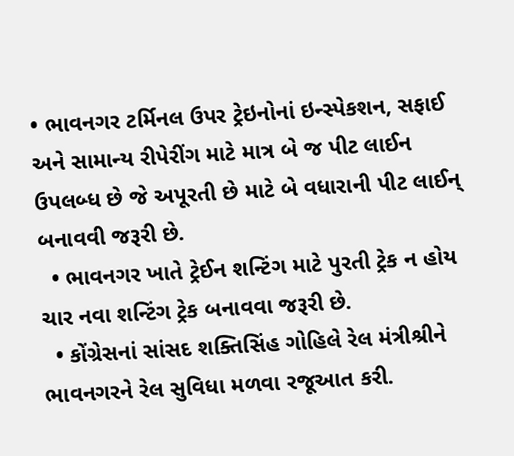• ભાવનગર ટર્મિનલ ઉપર ટ્રેઇનોનાં ઇન્સ્પેકશન, સફાઈ અને સામાન્ય રીપેરીંગ માટે માત્ર બે જ પીટ લાઈન ઉપલબ્ધ છે જે અપૂરતી છે માટે બે વધારાની પીટ લાઈન્ બનાવવી જરૂરી છે.
  • ભાવનગર ખાતે ટ્રેઈન શન્ટિંગ માટે પુરતી ટ્રેક ન હોય ચાર નવા શન્ટિંગ ટ્રેક બનાવવા જરૂરી છે.
  • કોંગ્રેસનાં સાંસદ શક્તિસિંહ ગોહિલે રેલ મંત્રીશ્રીને ભાવનગરને રેલ સુવિધા મળવા રજૂઆત કરી.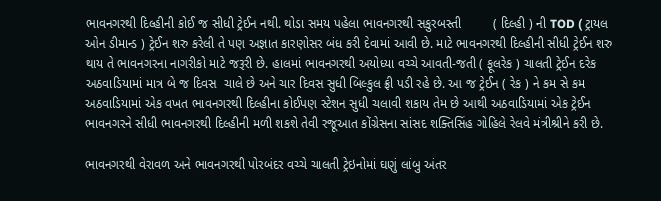ભાવનગરથી દિલ્હીની કોઈ જ સીધી ટ્રેઈન નથી. થોડા સમય પહેલા ભાવનગરથી સકુરબસ્તી         ( દિલ્હી ) ની TOD ( ટ્રાયલ ઓન ડીમાન્ડ ) ટ્રેઈન શરુ કરેલી તે પણ અજ્ઞાત કારણોસર બંધ કરી દેવામાં આવી છે. માટે ભાવનગરથી દિલ્હીની સીધી ટ્રેઈન શરુ થાય તે ભાવનગરના નાગરીકો માટે જરૂરી છે. હાલમાં ભાવનગરથી અયોધ્યા વચ્ચે આવતી-જતી ( ફૂલરેક ) ચાલતી ટ્રેઈન દરેક અઠવાડિયામાં માત્ર બે જ દિવસ  ચાલે છે અને ચાર દિવસ સુધી બિલ્કુલ ફ્રી પડી રહે છે. આ જ ટ્રેઈન ( રેક ) ને કમ સે કમ અઠવાડિયામાં એક વખત ભાવનગરથી દિલ્હીના કોઈપણ સ્ટેશન સુધી ચલાવી શકાય તેમ છે આથી અઠવાડિયામાં એક ટ્રેઈન ભાવનગરને સીધી ભાવનગરથી દિલ્હીની મળી શકશે તેવી રજૂઆત કોંગ્રેસના સાંસદ શક્તિસિંહ ગોહિલે રેલવે મંત્રીશ્રીને કરી છે.

ભાવનગરથી વેરાવળ અને ભાવનગરથી પોરબંદર વચ્ચે ચાલતી ટ્રેઇનોમાં ઘણું લાંબુ અંતર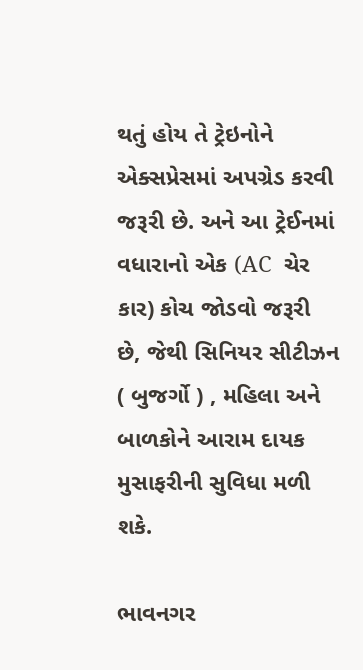થતું હોય તે ટ્રેઇનોને એક્સપ્રેસમાં અપગ્રેડ કરવી જરૂરી છે. અને આ ટ્રેઈનમાં વધારાનો એક (AC  ચેર કાર) કોચ જોડવો જરૂરી છે, જેથી સિનિયર સીટીઝન ( બુજર્ગો ) , મહિલા અને બાળકોને આરામ દાયક મુસાફરીની સુવિધા મળી શકે.

ભાવનગર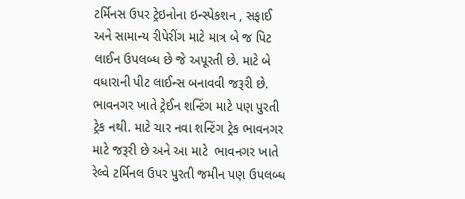ટર્મિનસ ઉપર ટ્રેઇનોના ઇન્સ્પેકશન , સફાઈ અને સામાન્ય રીપેરીંગ માટે માત્ર બે જ પિટ લાઈન ઉપલબ્ધ છે જે અપૂરતી છે. માટે બે વધારાની પીટ લાઈન્સ બનાવવી જરૂરી છે. ભાવનગર ખાતે ટ્રેઈન શન્ટિંગ માટે પણ પુરતી ટ્રેક નથી. માટે ચાર નવા શન્ટિંગ ટ્રેક ભાવનગર માટે જરૂરી છે અને આ માટે  ભાવનગર ખાતે રેલ્વે ટર્મિનલ ઉપર પુરતી જમીન પણ ઉપલબ્ધ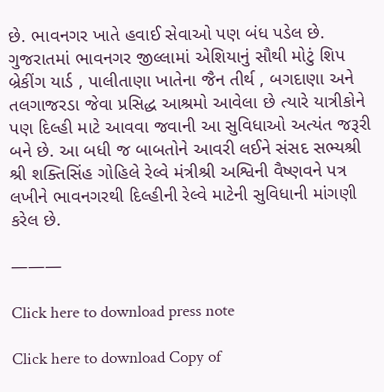છે. ભાવનગર ખાતે હવાઈ સેવાઓ પણ બંધ પડેલ છે. ગુજરાતમાં ભાવનગર જીલ્લામાં એશિયાનું સૌથી મોટું શિપ બ્રેકીંગ યાર્ડ , પાલીતાણા ખાતેના જૈન તીર્થ , બગદાણા અને તલગાજરડા જેવા પ્રસિદ્ધ આશ્રમો આવેલા છે ત્યારે યાત્રીકોને પણ દિલ્હી માટે આવવા જવાની આ સુવિધાઓ અત્યંત જરૂરી બને છે. આ બધી જ બાબતોને આવરી લઈને સંસદ સભ્યશ્રી શ્રી શક્તિસિંહ ગોહિલે રેલ્વે મંત્રીશ્રી અશ્વિની વૈષ્ણવને પત્ર લખીને ભાવનગરથી દિલ્હીની રેલ્વે માટેની સુવિધાની માંગણી કરેલ છે.

———

Click here to download press note

Click here to download Copy of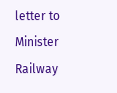letter to Minister Railway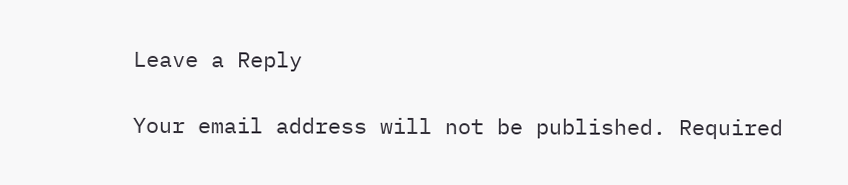Leave a Reply

Your email address will not be published. Required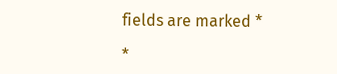fields are marked *

*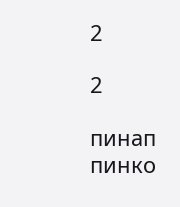2

2

пинап
пинко